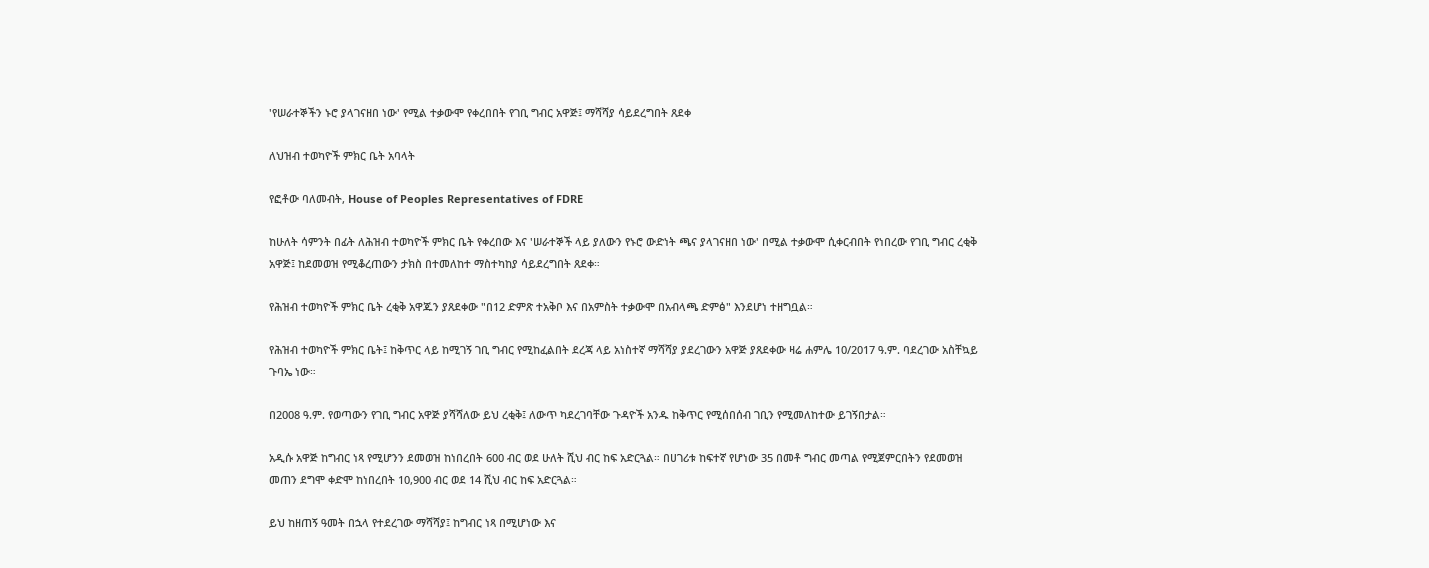'የሠራተኞችን ኑሮ ያላገናዘበ ነው' የሚል ተቃውሞ የቀረበበት የገቢ ግብር አዋጅ፤ ማሻሻያ ሳይደረግበት ጸደቀ

ለህዝብ ተወካዮች ምክር ቤት አባላት

የፎቶው ባለመብት, House of Peoples Representatives of FDRE

ከሁለት ሳምንት በፊት ለሕዝብ ተወካዮች ምክር ቤት የቀረበው እና 'ሠራተኞች ላይ ያለውን የኑሮ ውድነት ጫና ያላገናዘበ ነው' በሚል ተቃውሞ ሲቀርብበት የነበረው የገቢ ግብር ረቂቅ አዋጅ፤ ከደመወዝ የሚቆረጠውን ታክስ በተመለከተ ማስተካከያ ሳይደረግበት ጸደቀ።

የሕዝብ ተወካዮች ምክር ቤት ረቂቅ አዋጁን ያጸደቀው "በ12 ድምጽ ተአቅቦ እና በአምስት ተቃውሞ በአብላጫ ድምፅ" እንደሆነ ተዘግቧል።

የሕዝብ ተወካዮች ምክር ቤት፤ ከቅጥር ላይ ከሚገኝ ገቢ ግብር የሚከፈልበት ደረጃ ላይ አነስተኛ ማሻሻያ ያደረገውን አዋጅ ያጸደቀው ዛሬ ሐምሌ 10/2017 ዓ.ም. ባደረገው አስቸኳይ ጉባኤ ነው።

በ2008 ዓ.ም. የወጣውን የገቢ ግብር አዋጅ ያሻሻለው ይህ ረቂቅ፤ ለውጥ ካደረገባቸው ጉዳዮች አንዱ ከቅጥር የሚሰበሰብ ገቢን የሚመለከተው ይገኝበታል።

አዲሱ አዋጅ ከግብር ነጻ የሚሆንን ደመወዝ ከነበረበት 600 ብር ወደ ሁለት ሺህ ብር ከፍ አድርጓል። በሀገሪቱ ከፍተኛ የሆነው 35 በመቶ ግብር መጣል የሚጀምርበትን የደመወዝ መጠን ደግሞ ቀድሞ ከነበረበት 10,900 ብር ወደ 14 ሺህ ብር ከፍ አድርጓል።

ይህ ከዘጠኝ ዓመት በኋላ የተደረገው ማሻሻያ፤ ከግብር ነጻ በሚሆነው እና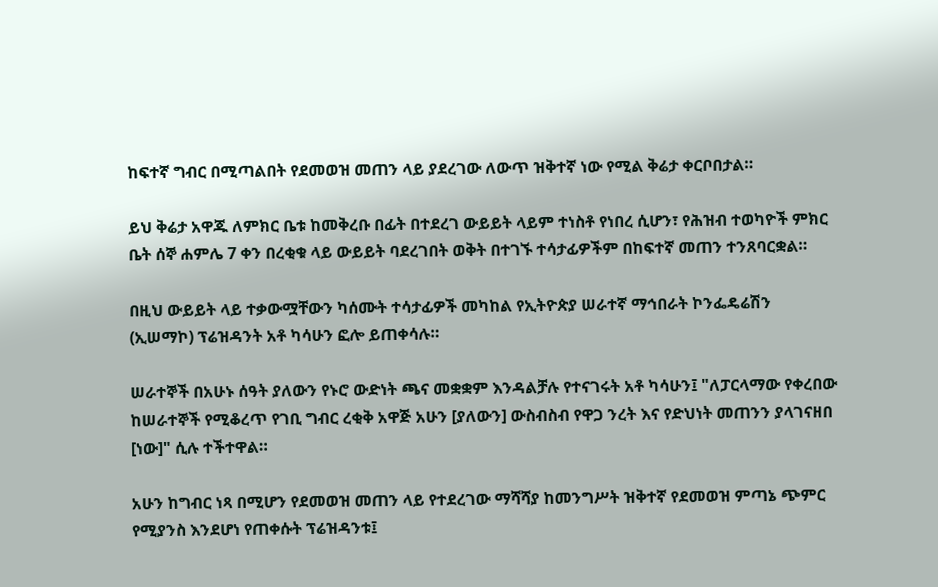ከፍተኛ ግብር በሚጣልበት የደመወዝ መጠን ላይ ያደረገው ለውጥ ዝቅተኛ ነው የሚል ቅሬታ ቀርቦበታል።

ይህ ቅሬታ አዋጁ ለምክር ቤቱ ከመቅረቡ በፊት በተደረገ ውይይት ላይም ተነስቶ የነበረ ሲሆን፣ የሕዝብ ተወካዮች ምክር ቤት ሰኞ ሐምሌ 7 ቀን በረቂቁ ላይ ውይይት ባደረገበት ወቅት በተገኙ ተሳታፊዎችም በከፍተኛ መጠን ተንጸባርቋል።

በዚህ ውይይት ላይ ተቃውሟቸውን ካሰሙት ተሳታፊዎች መካከል የኢትዮጵያ ሠራተኛ ማኅበራት ኮንፌዴሬሽን (ኢሠማኮ) ፕሬዝዳንት አቶ ካሳሁን ፎሎ ይጠቀሳሉ።

ሠራተኞች በአሁኑ ሰዓት ያለውን የኑሮ ውድነት ጫና መቋቋም እንዳልቻሉ የተናገሩት አቶ ካሳሁን፤ "ለፓርላማው የቀረበው ከሠራተኞች የሚቆረጥ የገቢ ግብር ረቂቅ አዋጅ አሁን [ያለውን] ውስብስብ የዋጋ ንረት እና የድህነት መጠንን ያላገናዘበ [ነው]" ሲሉ ተችተዋል።

አሁን ከግብር ነጻ በሚሆን የደመወዝ መጠን ላይ የተደረገው ማሻሻያ ከመንግሥት ዝቅተኛ የደመወዝ ምጣኔ ጭምር የሚያንስ እንደሆነ የጠቀሱት ፕሬዝዳንቱ፤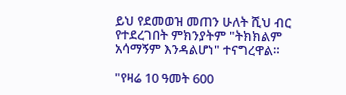ይህ የደመወዝ መጠን ሁለት ሺህ ብር የተደረገበት ምክንያትም "ትክክልም አሳማኝም እንዳልሆነ" ተናግረዋል።

"የዛሬ 10 ዓመት 600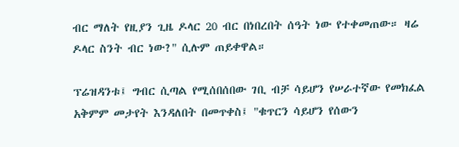ብር ማለት የዚያን ጊዜ ዶላር 20 ብር በነበረበት ሰዓት ነው የተቀመጠው። ዛሬ ዶላር ስንት ብር ነው?" ሲሉም ጠይቀዋል።

ፕሬዝዳንቱ፤ ግብር ሲጣል የሚሰበሰበው ገቢ ብቻ ሳይሆን የሠራተኛው የመክፈል አቅምም መታየት እንዳለበት በመጥቀስ፤ "ቁጥርን ሳይሆን የሰውን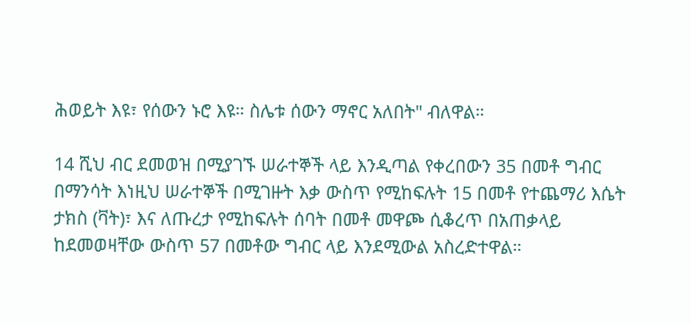ሕወይት እዩ፣ የሰውን ኑሮ እዩ። ስሌቱ ሰውን ማኖር አለበት" ብለዋል።

14 ሺህ ብር ደመወዝ በሚያገኙ ሠራተኞች ላይ እንዲጣል የቀረበውን 35 በመቶ ግብር በማንሳት እነዚህ ሠራተኞች በሚገዙት እቃ ውስጥ የሚከፍሉት 15 በመቶ የተጨማሪ እሴት ታክስ (ቫት)፣ እና ለጡረታ የሚከፍሉት ሰባት በመቶ መዋጮ ሲቆረጥ በአጠቃላይ ከደመወዛቸው ውስጥ 57 በመቶው ግብር ላይ እንደሚውል አስረድተዋል።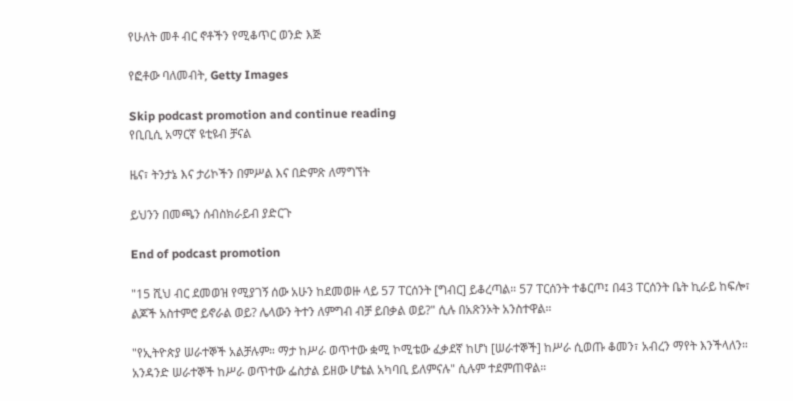የሁለት መቶ ብር ኖቶችን የሚቆጥር ወንድ እጅ

የፎቶው ባለመብት, Getty Images

Skip podcast promotion and continue reading
የቢቢሲ አማርኛ ዩቲዩብ ቻናል

ዜና፣ ትንታኔ እና ታሪኮችን በምሥል እና በድምጽ ለማግኘት

ይህንን በመጫን ሰብስክራይብ ያድርጉ

End of podcast promotion

"15 ሺህ ብር ደመወዝ የሚያገኝ ሰው አሁን ከደመወዙ ላይ 57 ፐርሰንት [ግብር] ይቆረጣል። 57 ፐርሰንት ተቆርጦ፤ በ43 ፐርሰንት ቤት ኪራይ ከፍሎ፣ ልጆች አስተምሮ ይኖራል ወይ? ሌላውን ትተን ለምግብ ብቻ ይበቃል ወይ?" ሲሉ በአጽንኦት አንስተዋል።

"የኢትዮጵያ ሠራተኞች አልቻሉም። ማታ ከሥራ ወጥተው ቋሚ ኮሚቴው ፈቃደኛ ከሆነ [ሠራተኞች] ከሥራ ሲወጡ ቆመን፣ አብረን ማየት እንችላለን። አንዳንድ ሠራተኞች ከሥራ ወጥተው ፌስታል ይዘው ሆቴል አካባቢ ይለምናሉ" ሲሉም ተደምጠዋል።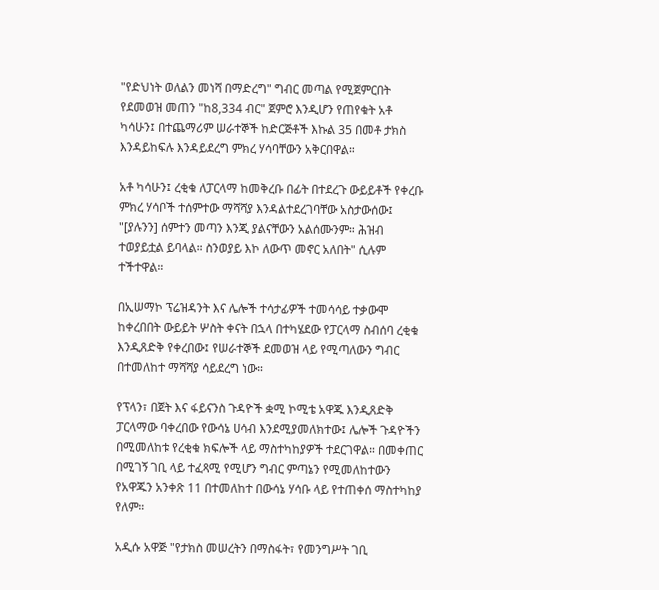"የድህነት ወለልን መነሻ በማድረግ" ግብር መጣል የሚጀምርበት የደመወዝ መጠን "ከ8,334 ብር" ጀምሮ እንዲሆን የጠየቁት አቶ ካሳሁን፤ በተጨማሪም ሠራተኞች ከድርጅቶች እኩል 35 በመቶ ታክስ እንዳይከፍሉ እንዳይደረግ ምክረ ሃሳባቸውን አቅርበዋል።

አቶ ካሳሁን፤ ረቂቁ ለፓርላማ ከመቅረቡ በፊት በተደረጉ ውይይቶች የቀረቡ ምክረ ሃሳቦች ተሰምተው ማሻሻያ እንዳልተደረገባቸው አስታውሰው፤ "[ያሉንን] ሰምተን መጣን እንጂ ያልናቸውን አልሰሙንም። ሕዝብ ተወያይቷል ይባላል። ስንወያይ እኮ ለውጥ መኖር አለበት" ሲሉም ተችተዋል።

በኢሠማኮ ፕሬዝዳንት እና ሌሎች ተሳታፊዎች ተመሳሳይ ተቃውሞ ከቀረበበት ውይይት ሦስት ቀናት በኋላ በተካሄደው የፓርላማ ስብሰባ ረቂቁ እንዲጸድቅ የቀረበው፤ የሠራተኞች ደመወዝ ላይ የሚጣለውን ግብር በተመለከተ ማሻሻያ ሳይደረግ ነው።

የፕላን፣ በጀት እና ፋይናንስ ጉዳዮች ቋሚ ኮሚቴ አዋጁ እንዲጸድቅ ፓርላማው ባቀረበው የውሳኔ ሀሳብ እንደሚያመለክተው፤ ሌሎች ጉዳዮችን በሚመለከቱ የረቂቁ ክፍሎች ላይ ማስተካከያዎች ተደርገዋል። በመቀጠር በሚገኝ ገቢ ላይ ተፈጻሚ የሚሆን ግብር ምጣኔን የሚመለከተውን የአዋጁን አንቀጽ 11 በተመለከተ በውሳኔ ሃሳቡ ላይ የተጠቀሰ ማስተካከያ የለም።

አዲሱ አዋጅ "የታክስ መሠረትን በማስፋት፣ የመንግሥት ገቢ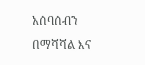አሰባሰብን በማሻሻል እና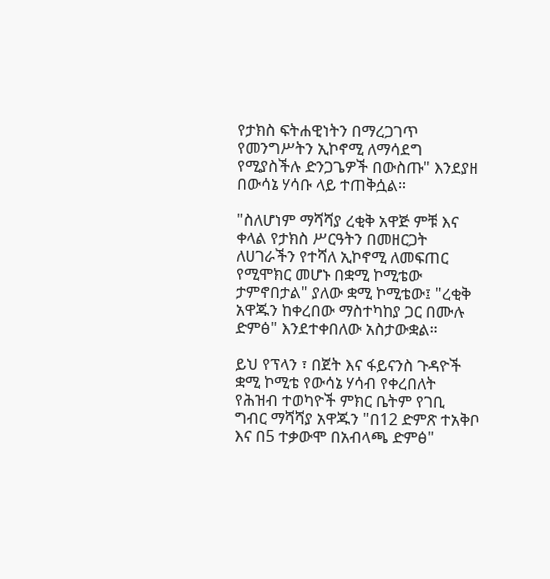የታክስ ፍትሐዊነትን በማረጋገጥ የመንግሥትን ኢኮኖሚ ለማሳደግ የሚያስችሉ ድንጋጌዎች በውስጡ" እንደያዘ በውሳኔ ሃሳቡ ላይ ተጠቅሷል።

"ስለሆነም ማሻሻያ ረቂቅ አዋጅ ምቹ እና ቀላል የታክስ ሥርዓትን በመዘርጋት ለሀገራችን የተሻለ ኢኮኖሚ ለመፍጠር የሚሞክር መሆኑ በቋሚ ኮሚቴው ታምኖበታል" ያለው ቋሚ ኮሚቴው፤ "ረቂቅ አዋጁን ከቀረበው ማስተካከያ ጋር በሙሉ ድምፅ" እንደተቀበለው አስታውቋል።

ይህ የፕላን ፣ በጀት እና ፋይናንስ ጉዳዮች ቋሚ ኮሚቴ የውሳኔ ሃሳብ የቀረበለት የሕዝብ ተወካዮች ምክር ቤትም የገቢ ግብር ማሻሻያ አዋጁን "በ12 ድምጽ ተአቅቦ እና በ5 ተቃውሞ በአብላጫ ድምፅ"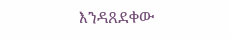እንዳጸደቀው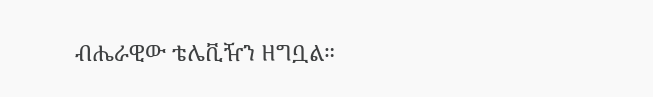ብሔራዊው ቴሌቪዥን ዘግቧል።